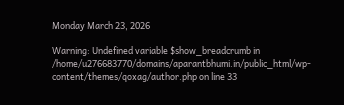Monday March 23, 2026

Warning: Undefined variable $show_breadcrumb in /home/u276683770/domains/aparantbhumi.in/public_html/wp-content/themes/qoxag/author.php on line 33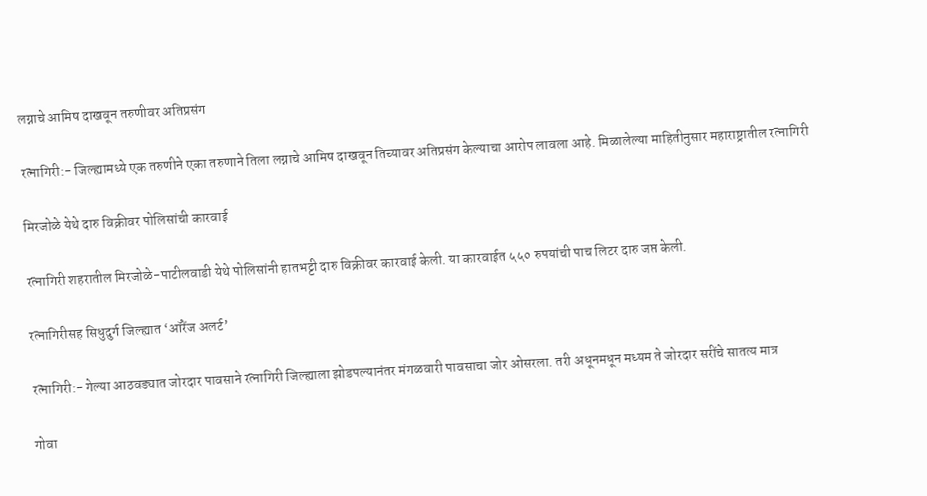लग्नाचे आमिष दाखवून तरुणीवर अतिप्रसंग

रत्नागिरी:- जिल्ह्यामध्ये एक तरुणीने एका तरुणाने तिला लग्नाचे आमिष दाखवून तिच्यावर अतिप्रसंग केल्याचा आरोप लावला आहे. मिळालेल्या माहितीनुसार महाराष्ट्रातील रत्नागिरी

मिरजोळे येथे दारु विक्रीवर पोलिसांची कारवाई

रत्नागिरी शहरातील मिरजोळे-पाटीलवाडी येथे पोलिसांनी हातभट्टी दारु विक्रीवर कारवाई केली. या कारवाईत ५५० रुपयांची पाच लिटर दारु जप्त केली.

रत्नागिरीसह सिधुदुर्ग जिल्ह्यात ‘ऑरेंज अलर्ट’

रत्नागिरी:- गेल्या आठवड्यात जोरदार पावसाने रत्नागिरी जिल्ह्याला झोडपल्यानंतर मंगळवारी पावसाचा जोर ओसरला. तरी अधूनमधून मध्यम ते जोरदार सरींचे सातत्य मात्र

गोवा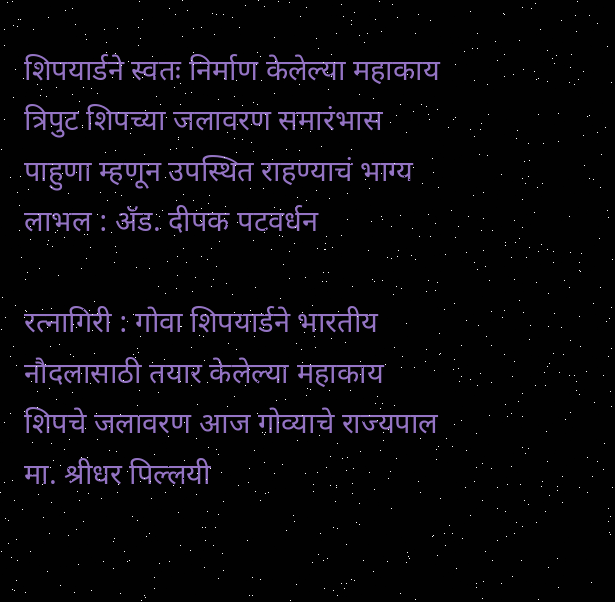शिपयार्डने स्वतः निर्माण केलेल्या महाकाय त्रिपुट शिपच्या जलावरण समारंभास पाहुणा म्हणून उपस्थित राहण्याचं भाग्य लाभल : ॲड. दीपक पटवर्धन

रत्नागिरी : गोवा शिपयार्डने भारतीय नौदलासाठी तयार केलेल्या महाकाय शिपचे जलावरण आज गोव्याचे राज्यपाल मा. श्रीधर पिल्लयी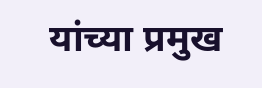यांच्या प्रमुख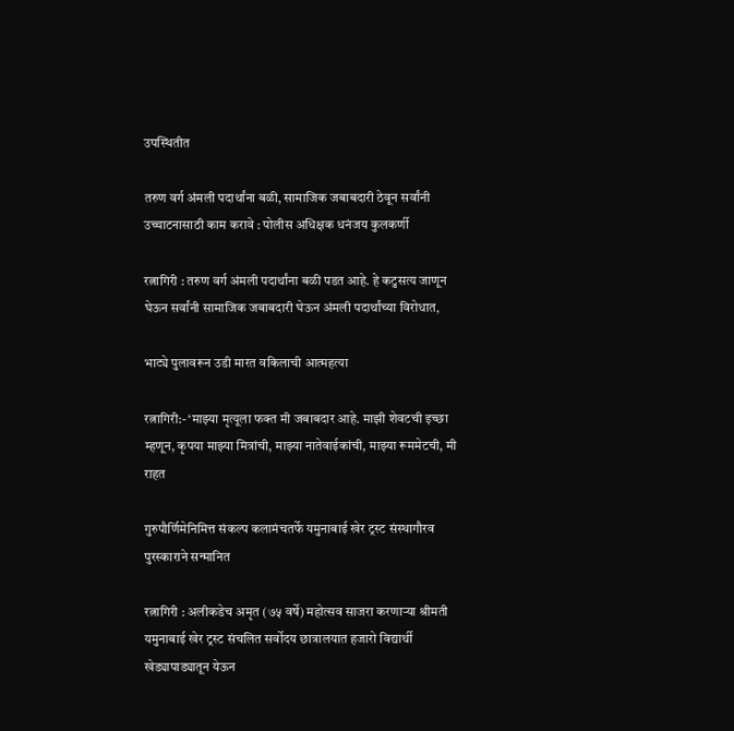उपस्थितीत

तरुण वर्ग अंमली पदार्थांना बळी, सामाजिक जबाबदारी ठेवून सर्वांनी उच्चाटनासाठी काम करावे : पोलीस अधिक्षक धनंजय कुलकर्णी

रत्नागिरी : तरुण वर्ग अंमली पदार्थांना बळी पडत आहे. हे कटुसत्य जाणून घेऊन सर्वांनी सामाजिक जबाबदारी घेऊन अंमली पदार्थांच्या विरोधात,

भाट्ये पुलावरून उडी मारत वकिलाची आत्महत्या

रत्नागिरी:- ‘माझ्या मृत्यूला फक्त मी जबाबदार आहे. माझी शेवटची इच्छा म्हणून, कृपया माझ्या मित्रांची, माझ्या नातेवाईकांची, माझ्या रूममेटची, मी राहत

गुरुपौर्णिमेनिमित्त संकल्प कलामंचतर्फे यमुनाबाई खेर ट्रस्ट संस्थागौरव पुरस्काराने सन्मानित

रत्नागिरी : अलीकडेच अमृत (७५ वर्षे) महोत्सव साजरा करणाऱ्या श्रीमती यमुनाबाई खेर ट्रस्ट संचलित सर्वोदय छात्रालयात हजारो विद्यार्थी खेड्यापाड्यातून येऊन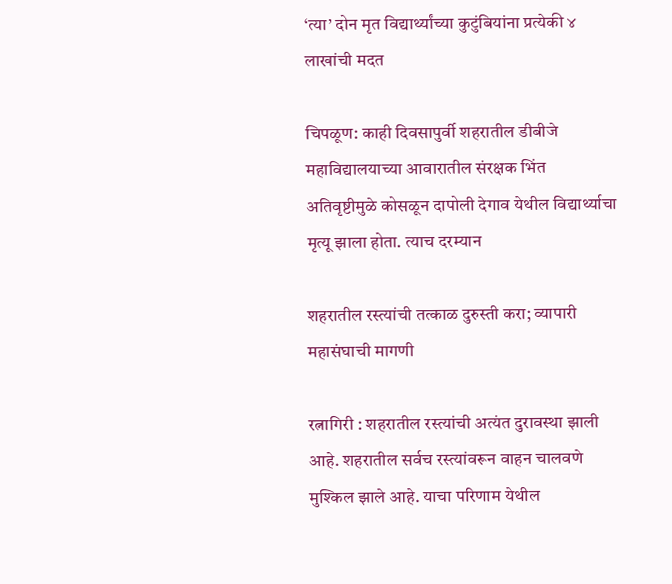‘त्या’ दोन मृत विद्यार्थ्यांच्या कुटुंबियांना प्रत्येकी ४ लाखांची मदत

चिपळूण: काही दिवसापुर्वी शहरातील डीबीजे महाविद्यालयाच्या आवारातील संरक्षक भिंत अतिवृष्टीमुळे कोसळून दापोली देगाव येथील विद्यार्थ्याचा मृत्यू झाला होता. त्याच दरम्यान

शहरातील रस्त्यांची तत्काळ दुरुस्ती करा; व्यापारी महासंघाची मागणी

रत्नागिरी : शहरातील रस्त्यांची अत्यंत दुरावस्था झाली आहे. शहरातील सर्वच रस्त्यांवरून वाहन चालवणे मुश्किल झाले आहे. याचा परिणाम येथील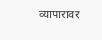व्यापारावर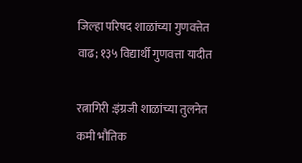जिल्हा परिषद शाळांच्या गुणवत्तेत वाढ; १३५ विद्यार्थी गुणवत्ता यादीत

रत्नागिरी :इंग्रजी शाळांच्या तुलनेत कमी भौतिक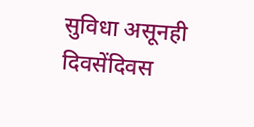सुविधा असूनही दिवसेंदिवस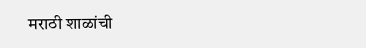मराठी शाळांची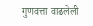गुणवत्ता वाढलेली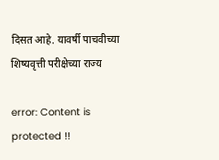दिसत आहे. यावर्षी पाचवीच्या शिष्यवृत्ती परीक्षेच्या राज्य

error: Content is protected !!